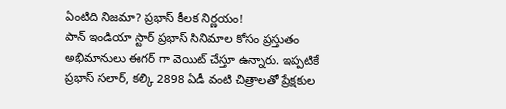ఏంటిది నిజమా? ప్రభాస్ కీలక నిర్ణయం!
పాన్ ఇండియా స్టార్ ప్రభాస్ సినిమాల కోసం ప్రస్తుతం అభిమానులు ఈగర్ గా వెయిట్ చేస్తూ ఉన్నారు. ఇప్పటికే ప్రభాస్ సలార్, కల్కి 2898 ఏడీ వంటి చిత్రాలతో ప్రేక్షకుల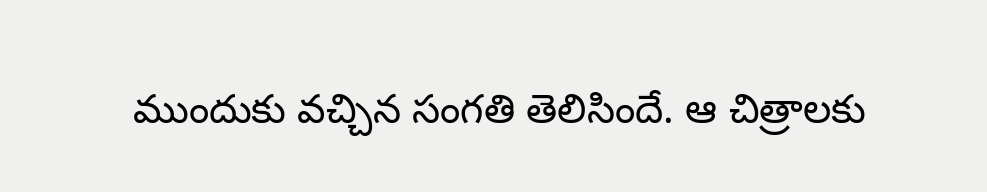ముందుకు వచ్చిన సంగతి తెలిసిందే. ఆ చిత్రాలకు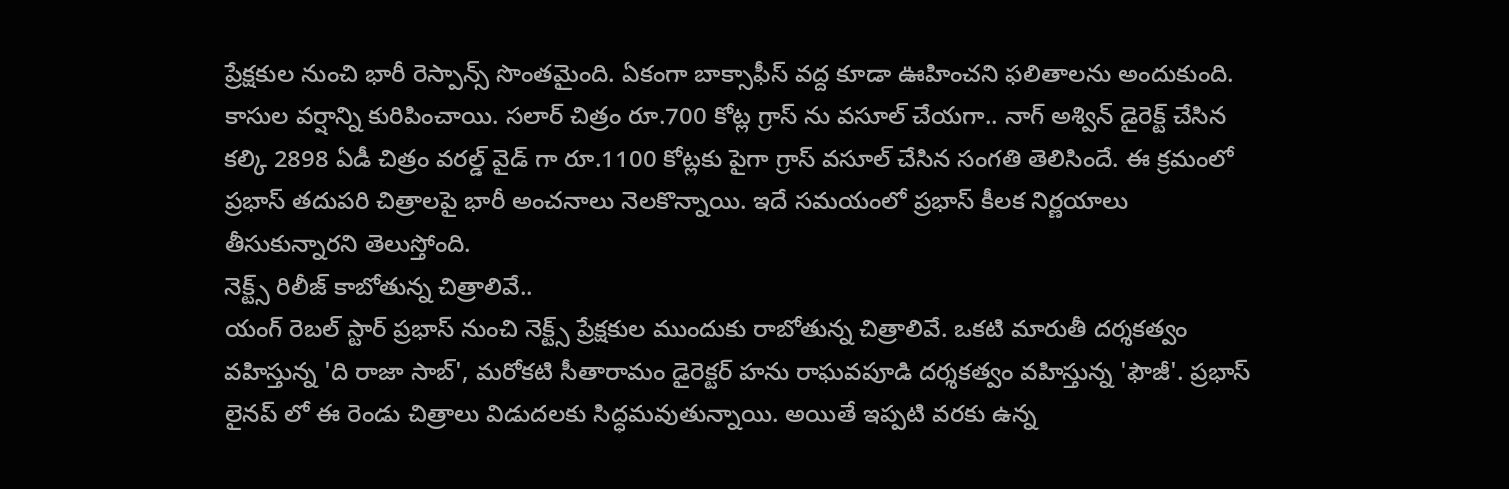ప్రేక్షకుల నుంచి భారీ రెస్పాన్స్ సొంతమైంది. ఏకంగా బాక్సాఫీస్ వద్ద కూడా ఊహించని ఫలితాలను అందుకుంది. కాసుల వర్షాన్ని కురిపించాయి. సలార్ చిత్రం రూ.700 కోట్ల గ్రాస్ ను వసూల్ చేయగా.. నాగ్ అశ్విన్ డైరెక్ట్ చేసిన కల్కి 2898 ఏడీ చిత్రం వరల్డ్ వైడ్ గా రూ.1100 కోట్లకు పైగా గ్రాస్ వసూల్ చేసిన సంగతి తెలిసిందే. ఈ క్రమంలో ప్రభాస్ తదుపరి చిత్రాలపై భారీ అంచనాలు నెలకొన్నాయి. ఇదే సమయంలో ప్రభాస్ కీలక నిర్ణయాలు తీసుకున్నారని తెలుస్తోంది.
నెక్ట్స్ రిలీజ్ కాబోతున్న చిత్రాలివే..
యంగ్ రెబల్ స్టార్ ప్రభాస్ నుంచి నెక్ట్స్ ప్రేక్షకుల ముందుకు రాబోతున్న చిత్రాలివే. ఒకటి మారుతీ దర్శకత్వం వహిస్తున్న 'ది రాజా సాబ్', మరోకటి సీతారామం డైరెక్టర్ హను రాఘవపూడి దర్శకత్వం వహిస్తున్న 'ఫౌజీ'. ప్రభాస్ లైనప్ లో ఈ రెండు చిత్రాలు విడుదలకు సిద్ధమవుతున్నాయి. అయితే ఇప్పటి వరకు ఉన్న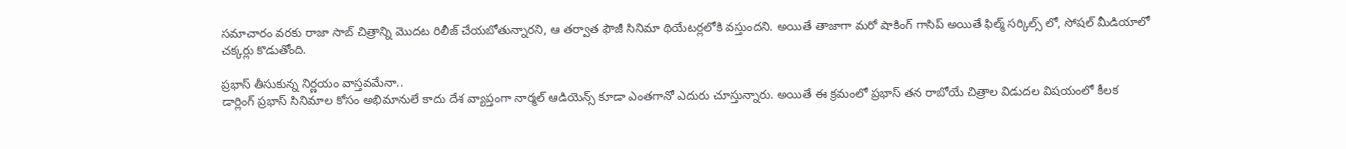సమాచారం వరకు రాజా సాబ్ చిత్రాన్ని మొదట రిలీజ్ చేయబోతున్నారని, ఆ తర్వాత ఫౌజీ సినిమా థియేటర్లలోకి వస్తుందని. అయితే తాజాగా మరో షాకింగ్ గాసిప్ అయితే ఫిల్మ్ సర్కిల్స్ లో, సోషల్ మీడియాలో చక్కర్లు కొడుతోంది.

ప్రభాస్ తీసుకున్న నిర్ణయం వాస్తవమేనా..
డార్లింగ్ ప్రభాస్ సినిమాల కోసం అభిమానులే కాదు దేశ వ్యాప్తంగా నార్మల్ ఆడియెన్స్ కూడా ఎంతగానో ఎదురు చూస్తున్నారు. అయితే ఈ క్రమంలో ప్రభాస్ తన రాబోయే చిత్రాల విడుదల విషయంలో కీలక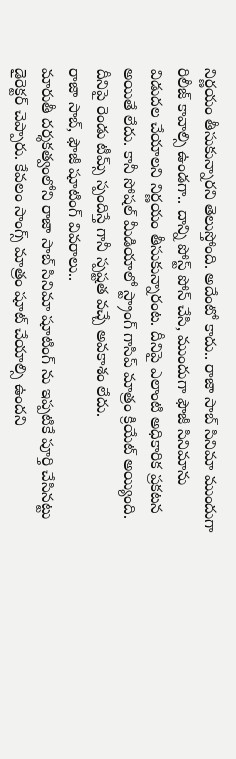నిర్ణయం తీసుకున్నారని తెలుస్తోంది. అదేంటో కాదు.. రాజా సాబ్ సినిమా ముందుగా రిలీజ్ కావాల్సి ఉండగా.. దాన్ని పోస్ట్ పోన్ చేసి, ముందుగా ఫౌజీ సినిమాను విడుదల చేయాలని నిర్ణయం తీసుకున్నారంట. దీనిపై ఎలాంటి అధికారిక ప్రకటన అయితే లేదు. కానీ సోషల్ మీడియాలో స్ట్రాంగ్ గాసిప్ మాత్రం క్రియేట్ అయ్యింది. దీనిపై రెండు టీమ్స్ స్పందిస్తే గానీ స్పష్టత వచ్చే అవకాశం లేదు.
రాజా సాబ్, ఫౌజీ షూటింగ్ వివరాలు..
మారుతీ దర్శకత్వంలోని రాజా సాబ్ సినిమా షూటింగ్ ను ఇప్పటికే పూర్తి చేసినట్టు డైరెక్టర్ చెప్పారు. కేవలం సాంగ్స్ మాత్రం షూట్ చేయాల్సి ఉందని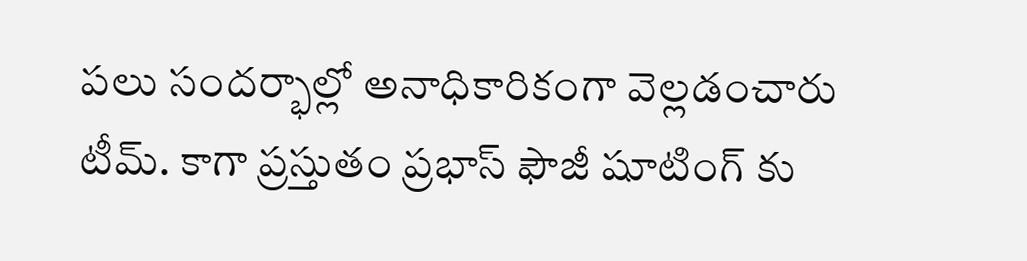పలు సందర్భాల్లో అనాధికారికంగా వెల్లడంచారు టీమ్. కాగా ప్రస్తుతం ప్రభాస్ ఫౌజీ షూటింగ్ కు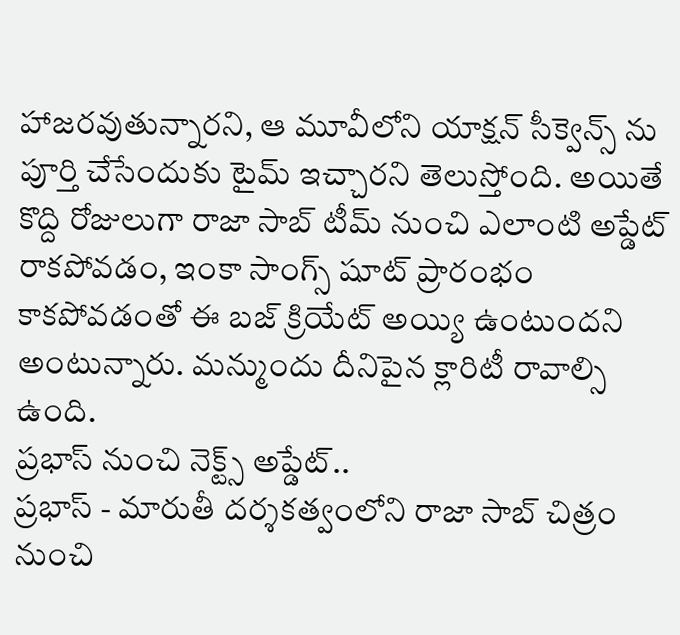హాజరవుతున్నారని, ఆ మూవీలోని యాక్షన్ సీక్వెన్స్ ను పూర్తి చేసేందుకు టైమ్ ఇచ్చారని తెలుస్తోంది. అయితే కొద్ది రోజులుగా రాజా సాబ్ టీమ్ నుంచి ఎలాంటి అప్డేట్ రాకపోవడం, ఇంకా సాంగ్స్ షూట్ ప్రారంభం కాకపోవడంతో ఈ బజ్ క్రియేట్ అయ్యి ఉంటుందని అంటున్నారు. మన్ముందు దీనిపైన క్లారిటీ రావాల్సి ఉంది.
ప్రభాస్ నుంచి నెక్ట్స్ అప్డేట్..
ప్రభాస్ - మారుతీ దర్శకత్వంలోని రాజా సాబ్ చిత్రం నుంచి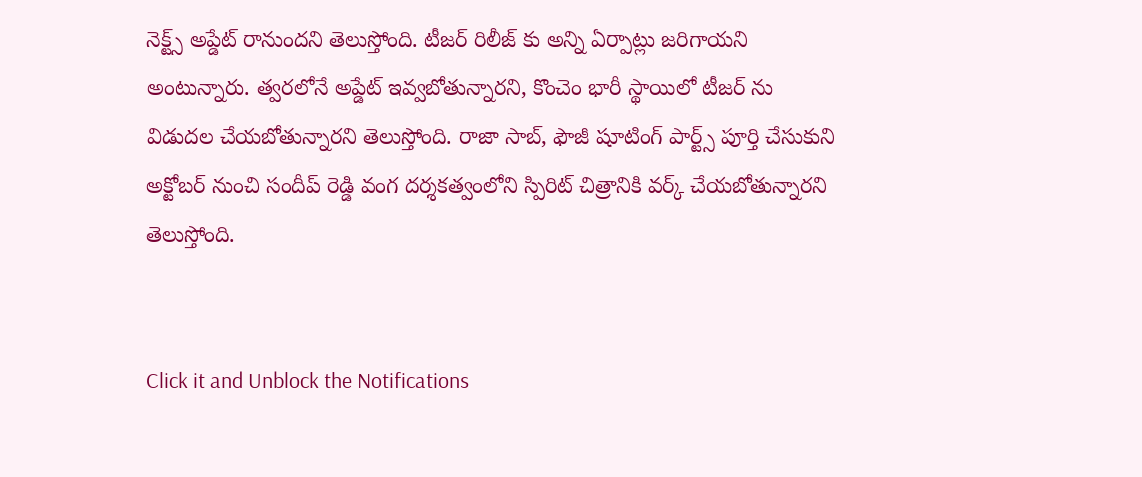నెక్ట్స్ అప్డేట్ రానుందని తెలుస్తోంది. టీజర్ రిలీజ్ కు అన్ని ఏర్పాట్లు జరిగాయని అంటున్నారు. త్వరలోనే అప్డేట్ ఇవ్వబోతున్నారని, కొంచెం భారీ స్థాయిలో టీజర్ ను విడుదల చేయబోతున్నారని తెలుస్తోంది. రాజా సాబ్, ఫౌజీ షూటింగ్ పార్ట్స్ పూర్తి చేసుకుని అక్టోబర్ నుంచి సందీప్ రెడ్డి వంగ దర్శకత్వంలోని స్పిరిట్ చిత్రానికి వర్క్ చేయబోతున్నారని తెలుస్తోంది.


Click it and Unblock the Notifications